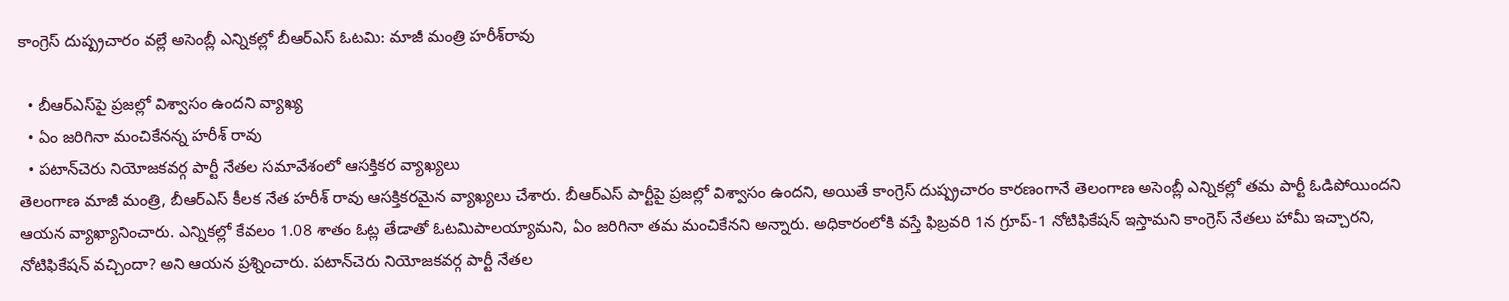కాంగ్రెస్‌ దుష్ప్రచారం వల్లే అసెంబ్లీ ఎన్నికల్లో బీఆర్ఎస్ ఓటమి: మాజీ మంత్రి హరీశ్‌రావు

  • బీఆర్ఎస్‌పై ప్రజల్లో విశ్వాసం ఉందని వ్యాఖ్య
  • ఏం జరిగినా మంచికేనన్న హరీశ్ రావు
  • పటాన్‌చెరు నియోజకవర్గ పార్టీ నేతల సమావేశంలో ఆసక్తికర వ్యాఖ్యలు
తెలంగాణ మాజీ మంత్రి, బీఆర్ఎస్ కీలక నేత హరీశ్ రావు ఆసక్తికరమైన వ్యాఖ్యలు చేశారు. బీఆర్ఎస్ పార్టీపై ప్రజల్లో విశ్వాసం ఉందని, అయితే కాంగ్రెస్‌ దుష్ప్రచారం కారణంగానే తెలంగాణ అసెంబ్లీ ఎన్నికల్లో తమ పార్టీ ఓడిపోయిందని ఆయన వ్యాఖ్యానించారు. ఎన్నికల్లో కేవలం 1.08 శాతం ఓట్ల తేడాతో ఓటమిపాలయ్యామని, ఏం జరిగినా తమ మంచికేనని అన్నారు. అధికారంలోకి వస్తే ఫిబ్రవరి 1న గ్రూప్‌-1 నోటిఫికేషన్‌ ఇస్తామని కాంగ్రెస్‌ నేతలు హామీ ఇచ్చారని, నోటిఫికేషన్ వచ్చిందా? అని ఆయన ప్రశ్నించారు. పటాన్‌చెరు నియోజకవర్గ పార్టీ నేతల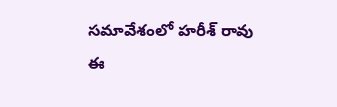సమావేశంలో హరీశ్ రావు ఈ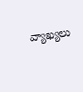వ్యాఖ్యలు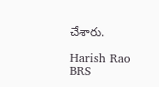చేశారు.

Harish Rao
BRS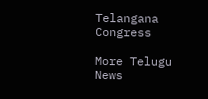Telangana
Congress

More Telugu News